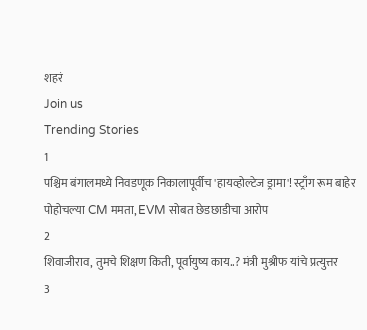शहरं
Join us
Trending Stories
1
पश्चिम बंगालमध्ये निवडणूक निकालापूर्वीच 'हायव्होल्टेज ड्रामा'! स्ट्राँग रूम बाहेर पोहोचल्या CM ममता, EVM सोबत छेडछाडीचा आरोप
2
शिवाजीराव, तुमचे शिक्षण किती, पूर्वायुष्य काय..? मंत्री मुश्रीफ यांचे प्रत्युत्तर
3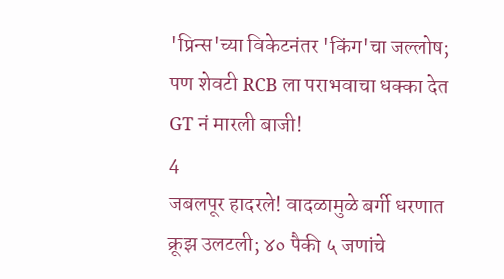'प्रिन्स'च्या विकेटनंतर 'किंग'चा जल्लोष; पण शेवटी RCB ला पराभवाचा धक्का देत GT नं मारली बाजी!
4
जबलपूर हादरले! वादळामुळे बर्गी धरणात क्रूझ उलटली; ४० पैकी ५ जणांचे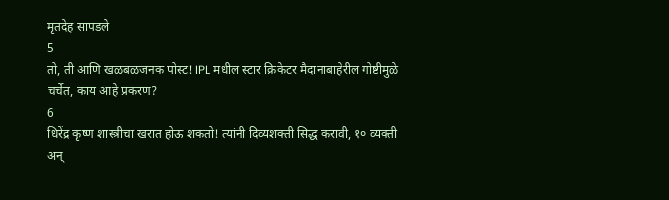मृतदेह सापडले
5
तो, ती आणि खळबळजनक पोस्ट! IPL मधील स्टार क्रिकेटर मैदानाबाहेरील गोष्टीमुळे चर्चेत, काय आहे प्रकरण?
6
धिरेंद्र कृष्ण शास्त्रीचा खरात होऊ शकतो! त्यांनी दिव्यशक्ती सिद्ध करावी, १० व्यक्ती अन्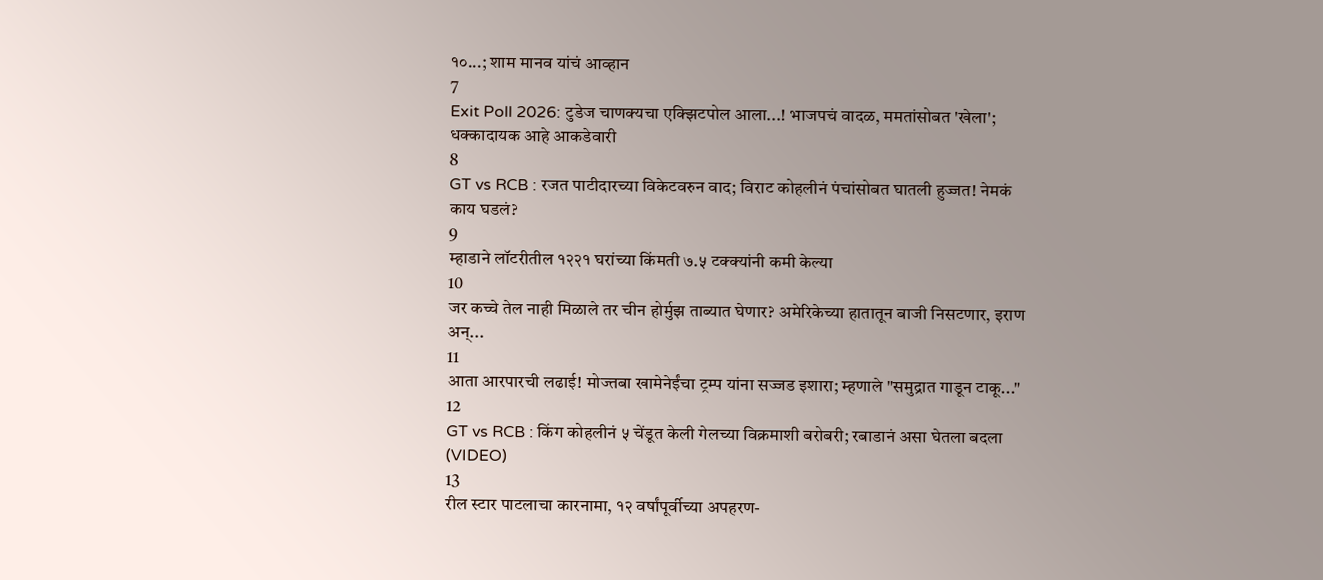१०...; शाम मानव यांचं आव्हान
7
Exit Poll 2026: टुडेज चाणक्यचा एक्झिटपोल आला...! भाजपचं वादळ, ममतांसोबत 'खेला'; धक्कादायक आहे आकडेवारी
8
GT vs RCB : रजत पाटीदारच्या विकेटवरुन वाद; विराट कोहलीनं पंचांसोबत घातली हुज्जत! नेमकं काय घडलं?
9
म्हाडाने लॉटरीतील १२२१ घरांच्या किंमती ७.५ टक्क्यांनी कमी केल्या
10
जर कच्चे तेल नाही मिळाले तर चीन होर्मुझ ताब्यात घेणार? अमेरिकेच्या हातातून बाजी निसटणार, इराण अन्...
11
आता आरपारची लढाई! मोज्तबा खामेनेईंचा ट्रम्प यांना सज्जड इशारा; म्हणाले "समुद्रात गाडून टाकू..."
12
GT vs RCB : किंग कोहलीनं ५ चेंडूत केली गेलच्या विक्रमाशी बरोबरी; रबाडानं असा घेतला बदला (VIDEO)
13
रील स्टार पाटलाचा कारनामा, १२ वर्षांपूर्वीच्या अपहरण-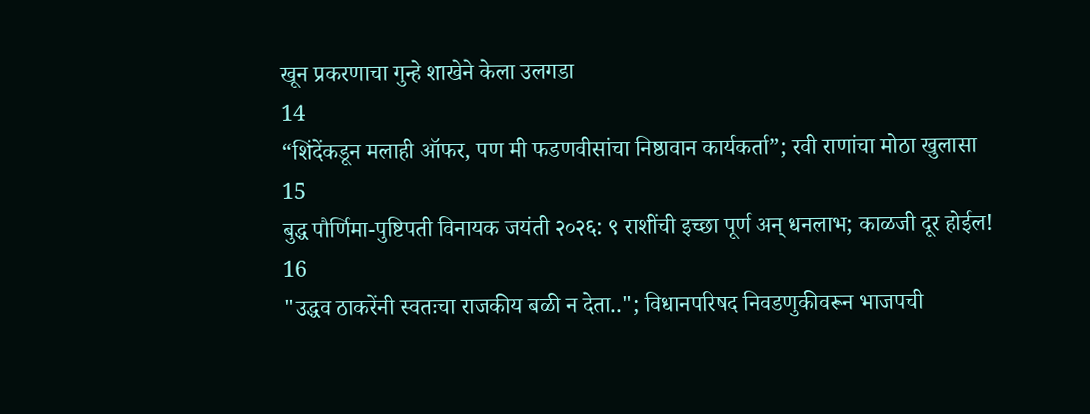खून प्रकरणाचा गुन्हे शाखेने केला उलगडा
14
“शिंदेंकडून मलाही ऑफर, पण मी फडणवीसांचा निष्ठावान कार्यकर्ता”; रवी राणांचा मोठा खुलासा
15
बुद्ध पौर्णिमा-पुष्टिपती विनायक जयंती २०२६: ९ राशींची इच्छा पूर्ण अन् धनलाभ; काळजी दूर होईल!
16
"उद्धव ठाकरेंनी स्वतःचा राजकीय बळी न देता.."; विधानपरिषद निवडणुकीवरून भाजपची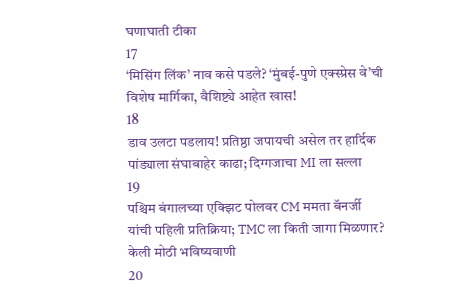घणाघाती टीका
17
‘मिसिंग लिंक’ नाव कसे पडले? ‘मुंबई-पुणे एक्स्प्रेस वे’ची विशेष मार्गिका, वैशिष्ट्ये आहेत खास!
18
डाव उलटा पडलाय! प्रतिष्ठा जपायची असेल तर हार्दिक पांड्याला संघाबाहेर काढा; दिग्गजाचा MI ला सल्ला
19
पश्चिम बंगालच्या एक्झिट पोलवर CM ममता बॅनर्जी यांची पहिली प्रतिक्रिया; TMC ला किती जागा मिळणार? केली मोठी भविष्यवाणी
20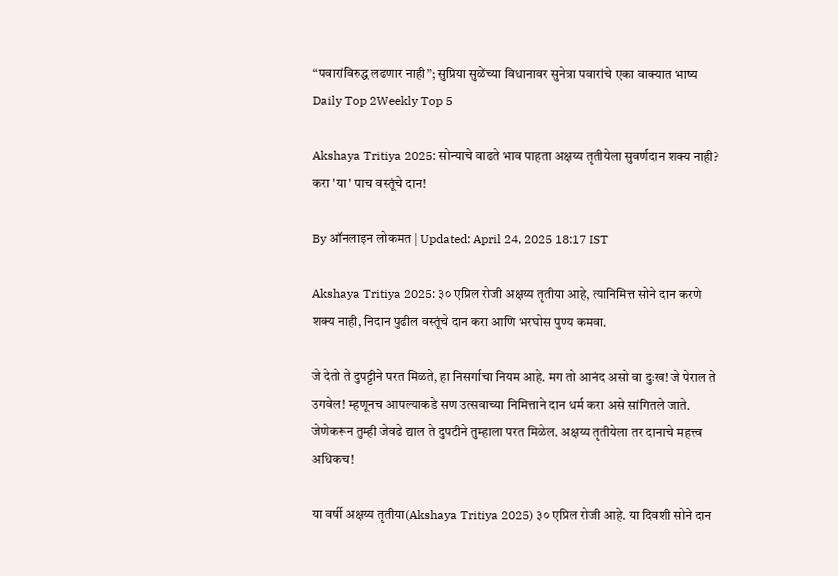“पवारांविरुद्ध लढणार नाही”; सुप्रिया सुळेंच्या विधानावर सुनेत्रा पवारांचे एका वाक्यात भाष्य
Daily Top 2Weekly Top 5

Akshaya Tritiya 2025: सोन्याचे वाढते भाव पाहता अक्षय्य तृतीयेला सुवर्णदान शक्य नाही? करा 'या' पाच वस्तूंचे दान!

By ऑनलाइन लोकमत | Updated: April 24, 2025 18:17 IST

Akshaya Tritiya 2025: ३० एप्रिल रोजी अक्षय्य तृतीया आहे, त्यानिमित्त सोने दान करणे शक्य नाही, निदान पुढील वस्तूंचे दान करा आणि भरघोस पुण्य कमवा.

जे देतो ते दुपट्टीने परत मिळते, हा निसर्गाचा नियम आहे. मग तो आनंद असो वा दुःख! जे पेराल ते उगवेल! म्हणूनच आपल्याकडे सण उत्सवाच्या निमित्ताने दान धर्म करा असे सांगितले जाते. जेणेकरून तुम्ही जेवढे द्याल ते दुपटीने तुम्हाला परत मिळेल. अक्षय्य तृतीयेला तर दानाचे महत्त्व अधिकच!

या वर्षी अक्षय्य तृतीया(Akshaya Tritiya 2025) ३० एप्रिल रोजी आहे. या दिवशी सोने दान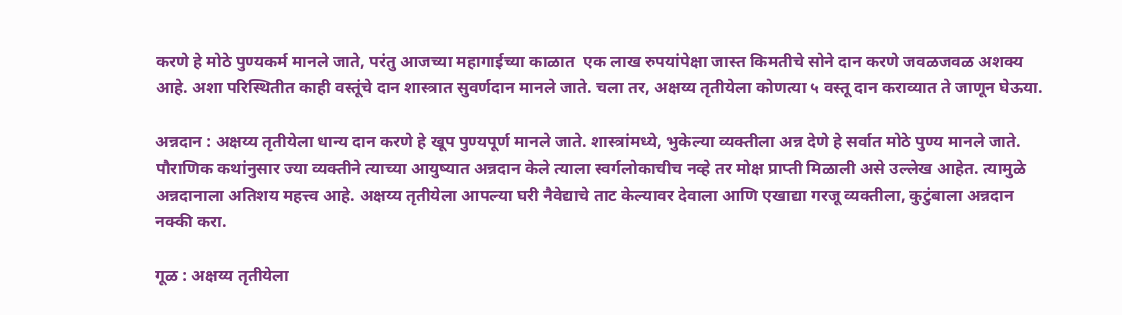करणे हे मोठे पुण्यकर्म मानले जाते, परंतु आजच्या महागाईच्या काळात  एक लाख रुपयांपेक्षा जास्त किमतीचे सोने दान करणे जवळजवळ अशक्य आहे. अशा परिस्थितीत काही वस्तूंचे दान शास्त्रात सुवर्णदान मानले जाते. चला तर, अक्षय्य तृतीयेला कोणत्या ५ वस्तू दान कराव्यात ते जाणून घेऊया.

अन्नदान : अक्षय्य तृतीयेला धान्य दान करणे हे खूप पुण्यपूर्ण मानले जाते. शास्त्रांमध्ये, भुकेल्या व्यक्तीला अन्न देणे हे सर्वात मोठे पुण्य मानले जाते. पौराणिक कथांनुसार ज्या व्यक्तीने त्याच्या आयुष्यात अन्नदान केले त्याला स्वर्गलोकाचीच नव्हे तर मोक्ष प्राप्ती मिळाली असे उल्लेख आहेत. त्यामुळे अन्नदानाला अतिशय महत्त्व आहे. अक्षय्य तृतीयेला आपल्या घरी नैवेद्याचे ताट केल्यावर देवाला आणि एखाद्या गरजू व्यक्तीला, कुटुंबाला अन्नदान नक्की करा.

गूळ : अक्षय्य तृतीयेला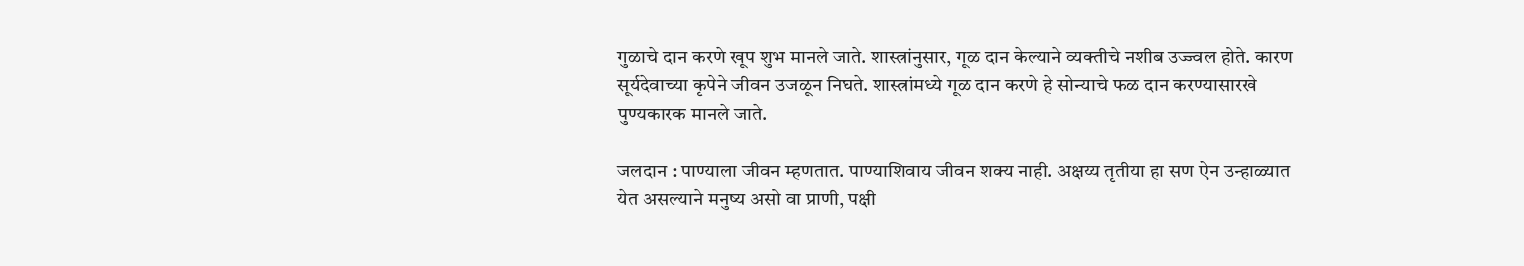गुळाचे दान करणे खूप शुभ मानले जाते. शास्त्रांनुसार, गूळ दान केल्याने व्यक्तीचे नशीब उज्ज्वल होते. कारण सूर्यदेवाच्या कृपेने जीवन उजळून निघते. शास्त्रांमध्ये गूळ दान करणे हे सोन्याचे फळ दान करण्यासारखे पुण्यकारक मानले जाते.

जलदान : पाण्याला जीवन म्हणतात. पाण्याशिवाय जीवन शक्य नाही. अक्षय्य तृतीया हा सण ऐन उन्हाळ्यात येत असल्याने मनुष्य असो वा प्राणी, पक्षी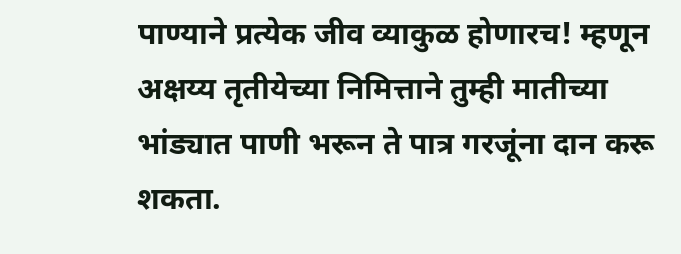पाण्याने प्रत्येक जीव व्याकुळ होणारच! म्हणून अक्षय्य तृतीयेच्या निमित्ताने तुम्ही मातीच्या भांड्यात पाणी भरून ते पात्र गरजूंना दान करू शकता.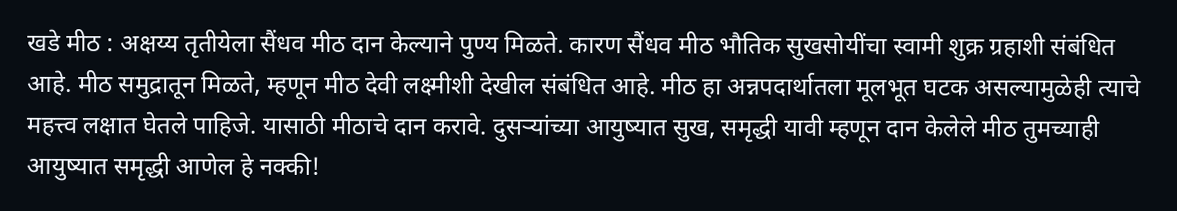खडे मीठ : अक्षय्य तृतीयेला सैंधव मीठ दान केल्याने पुण्य मिळते. कारण सैंधव मीठ भौतिक सुखसोयींचा स्वामी शुक्र ग्रहाशी संबंधित आहे. मीठ समुद्रातून मिळते, म्हणून मीठ देवी लक्ष्मीशी देखील संबंधित आहे. मीठ हा अन्नपदार्थातला मूलभूत घटक असल्यामुळेही त्याचे महत्त्व लक्षात घेतले पाहिजे. यासाठी मीठाचे दान करावे. दुसऱ्यांच्या आयुष्यात सुख, समृद्धी यावी म्हणून दान केलेले मीठ तुमच्याही आयुष्यात समृद्धी आणेल हे नक्की!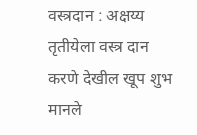वस्त्रदान : अक्षय्य तृतीयेला वस्त्र दान करणे देखील खूप शुभ मानले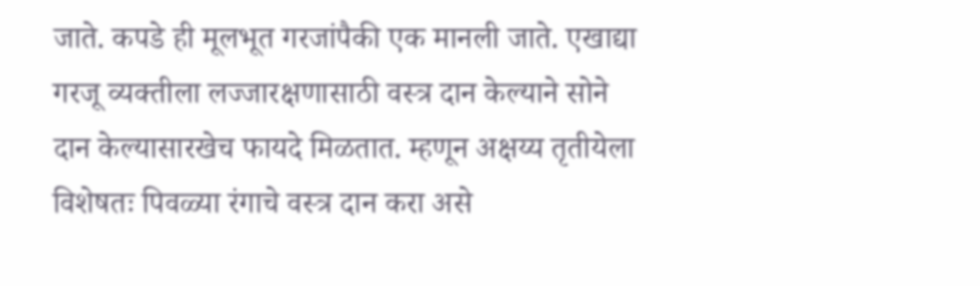जाते. कपडे ही मूलभूत गरजांपैकी एक मानली जाते. एखाद्या गरजू व्यक्तीला लज्जारक्षणासाठी वस्त्र दान केल्याने सोने दान केल्यासारखेच फायदे मिळतात. म्हणून अक्षय्य तृतीयेला विशेषतः पिवळ्या रंगाचे वस्त्र दान करा असे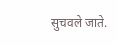सुचवले जाते.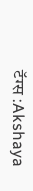टॅग्स :Akshaya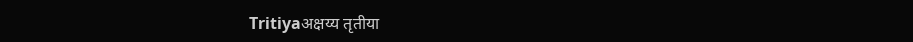Tritiyaअक्षय्य तृतीया